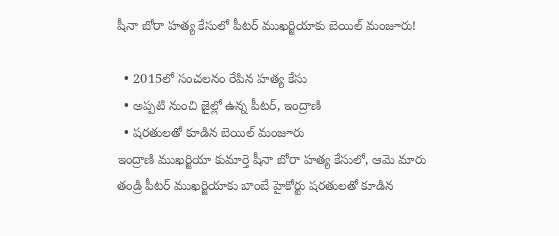షీనా బోరా హత్య కేసులో పీటర్ ముఖర్జియాకు బెయిల్ మంజూరు!

  • 2015లో సంచలనం రేపిన హత్య కేసు
  • అప్పటి నుంచి జైల్లో ఉన్న పీటర్, ఇంద్రాణి
  • షరతులతో కూడిన బెయిల్ మంజూరు
ఇంద్రాణి ముఖర్జియా కుమార్తె షీనా బోరా హత్య కేసులో, ఆమె మారు తండ్రి పీటర్ ముఖర్జియాకు బాంబే హైకోర్టు షరతులతో కూడిన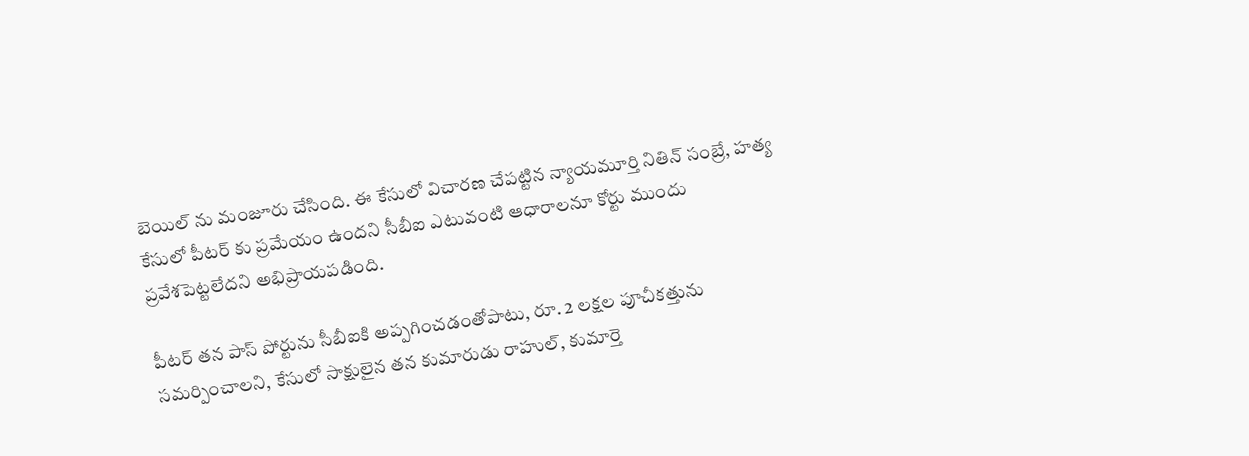బెయిల్ ను మంజూరు చేసింది. ఈ కేసులో విచారణ చేపట్టిన న్యాయమూర్తి నితిన్ సంబ్రే, హత్య కేసులో పీటర్ కు ప్రమేయం ఉందని సీబీఐ ఎటువంటి ఆధారాలనూ కోర్టు ముందు ప్రవేశపెట్టలేదని అభిప్రాయపడింది.

పీటర్ తన పాస్ పోర్టును సీబీఐకి అప్పగించడంతోపాటు, రూ. 2 లక్షల పూచీకత్తును సమర్పించాలని, కేసులో సాక్షులైన తన కుమారుడు రాహుల్, కుమార్తె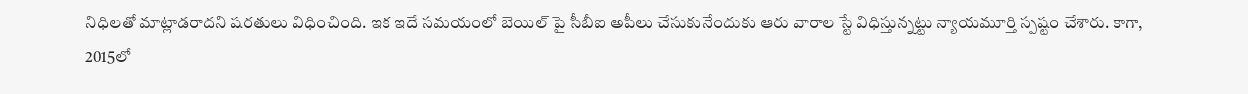నిధిలతో మాట్లాడరాదని షరతులు విధించింది. ఇక ఇదే సమయంలో బెయిల్ పై సీబీఐ అపీలు చేసుకునేందుకు ఆరు వారాల స్టే విధిస్తున్నట్టు న్యాయమూర్తి స్పష్టం చేశారు. కాగా, 2015లో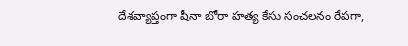దేశవ్యాప్తంగా షీనా బోరా హత్య కేసు సంచలనం రేపగా,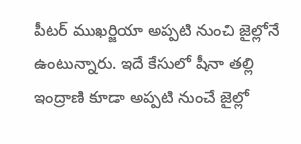పీటర్ ముఖర్జియా అప్పటి నుంచి జైల్లోనే ఉంటున్నారు. ఇదే కేసులో షీనా తల్లి ఇంద్రాణి కూడా అప్పటి నుంచే జైల్లో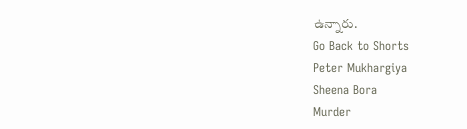ఉన్నారు.
Go Back to Shorts
Peter Mukhargiya
Sheena Bora
Murder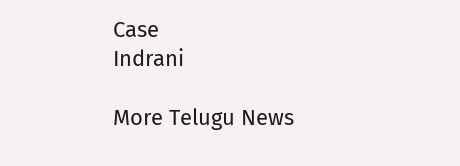Case
Indrani

More Telugu News